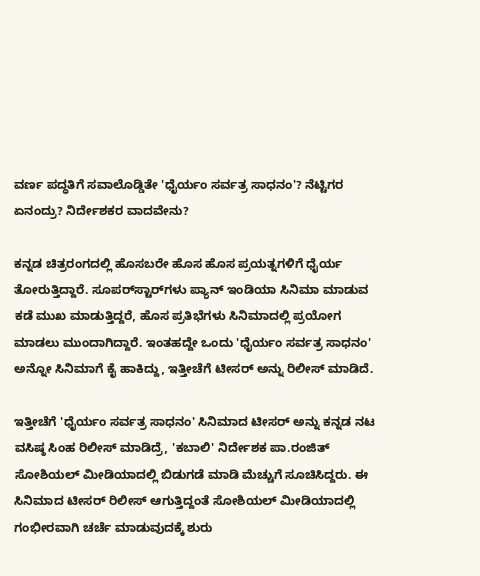ವರ್ಣ ಪದ್ಧತಿಗೆ ಸವಾಲೊಡ್ಡಿತೇ 'ಧೈರ್ಯಂ ಸರ್ವತ್ರ ಸಾಧನಂ'? ನೆಟ್ಟಿಗರ ಏನಂದ್ರು? ನಿರ್ದೇಶಕರ ವಾದವೇನು?

ಕನ್ನಡ ಚಿತ್ರರಂಗದಲ್ಲಿ ಹೊಸಬರೇ ಹೊಸ ಹೊಸ ಪ್ರಯತ್ನಗಳಿಗೆ ಧೈರ್ಯ ತೋರುತ್ತಿದ್ದಾರೆ. ಸೂಪರ್‌ಸ್ಟಾರ್‌ಗಳು ಪ್ಯಾನ್ ಇಂಡಿಯಾ ಸಿನಿಮಾ ಮಾಡುವ ಕಡೆ ಮುಖ ಮಾಡುತ್ತಿದ್ದರೆ, ಹೊಸ ಪ್ರತಿಭೆಗಳು ಸಿನಿಮಾದಲ್ಲಿ ಪ್ರಯೋಗ ಮಾಡಲು ಮುಂದಾಗಿದ್ದಾರೆ. ಇಂತಹದ್ದೇ ಒಂದು 'ಧೈರ್ಯಂ ಸರ್ವತ್ರ ಸಾಧನಂ' ಅನ್ನೋ ಸಿನಿಮಾಗೆ ಕೈ ಹಾಕಿದ್ದು, ಇತ್ತೀಚೆಗೆ ಟೀಸರ್ ಅನ್ನು ರಿಲೀಸ್ ಮಾಡಿದೆ.

ಇತ್ತೀಚೆಗೆ 'ಧೈರ್ಯಂ ಸರ್ವತ್ರ ಸಾಧನಂ' ಸಿನಿಮಾದ ಟೀಸರ್ ಅನ್ನು ಕನ್ನಡ ನಟ ವಸಿಷ್ಠ ಸಿಂಹ ರಿಲೀಸ್ ಮಾಡಿದ್ರೆ, 'ಕಬಾಲಿ' ನಿರ್ದೇಶಕ ಪಾ.ರಂಜಿತ್ ಸೋಶಿಯಲ್ ಮೀಡಿಯಾದಲ್ಲಿ ಬಿಡುಗಡೆ ಮಾಡಿ ಮೆಚ್ಚುಗೆ ಸೂಚಿಸಿದ್ದರು. ಈ ಸಿನಿಮಾದ ಟೀಸರ್ ರಿಲೀಸ್ ಆಗುತ್ತಿದ್ದಂತೆ ಸೋಶಿಯಲ್ ಮೀಡಿಯಾದಲ್ಲಿ ಗಂಭೀರವಾಗಿ ಚರ್ಚೆ ಮಾಡುವುದಕ್ಕೆ ಶುರು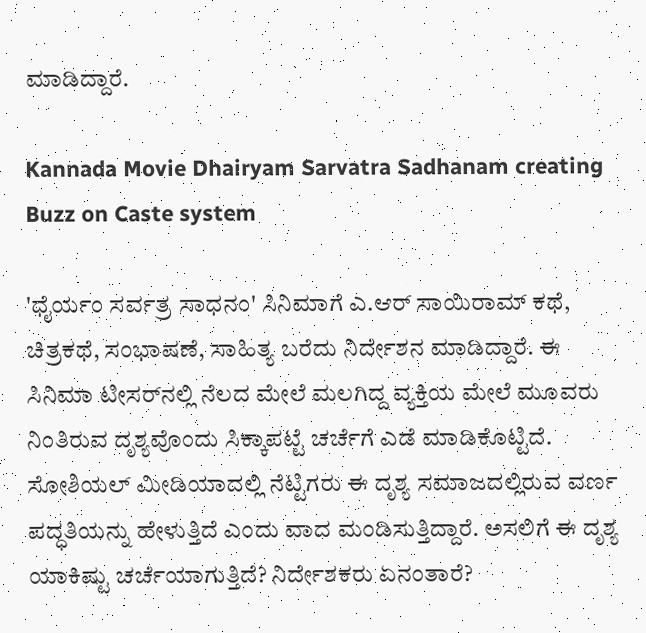ಮಾಡಿದ್ದಾರೆ.

Kannada Movie Dhairyam Sarvatra Sadhanam creating Buzz on Caste system

'ಧೈರ್ಯಂ ಸರ್ವತ್ರ ಸಾಧನಂ' ಸಿನಿಮಾಗೆ ಎ.ಆರ್ ಸಾಯಿರಾಮ್ ಕಥೆ, ಚಿತ್ರಕಥೆ, ಸಂಭಾಷಣೆ, ಸಾಹಿತ್ಯ ಬರೆದು ನಿರ್ದೇಶನ ಮಾಡಿದ್ದಾರೆ. ಈ ಸಿನಿಮಾ ಟೀಸರ್‌ನಲ್ಲಿ ನೆಲದ ಮೇಲೆ ಮಲಗಿದ್ದ ವ್ಯಕ್ತಿಯ ಮೇಲೆ ಮೂವರು ನಿಂತಿರುವ ದೃಶ್ಯವೊಂದು ಸಿಕ್ಕಾಪಟ್ಟೆ ಚರ್ಚೆಗೆ ಎಡೆ ಮಾಡಿಕೊಟ್ಟಿದೆ. ಸೋಶಿಯಲ್ ಮೀಡಿಯಾದಲ್ಲಿ ನೆಟ್ಟಿಗರು ಈ ದೃಶ್ಯ ಸಮಾಜದಲ್ಲಿರುವ ವರ್ಣ ಪದ್ಧತಿಯನ್ನು ಹೇಳುತ್ತಿದೆ ಎಂದು ವಾದ ಮಂಡಿಸುತ್ತಿದ್ದಾರೆ. ಅಸಲಿಗೆ ಈ ದೃಶ್ಯ ಯಾಕಿಷ್ಟು ಚರ್ಚೆಯಾಗುತ್ತಿದೆ? ನಿರ್ದೇಶಕರು ಏನಂತಾರೆ?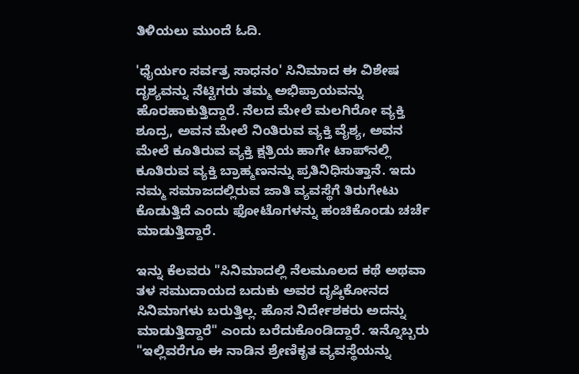ತಿಳಿಯಲು ಮುಂದೆ ಓದಿ.

'ಧೈರ್ಯಂ ಸರ್ವತ್ರ ಸಾಧನಂ' ಸಿನಿಮಾದ ಈ ವಿಶೇಷ ದೃಶ್ಯವನ್ನು ನೆಟ್ಟಿಗರು ತಮ್ಮ ಅಭಿಪ್ರಾಯವನ್ನು ಹೊರಹಾಕುತ್ತಿದ್ದಾರೆ. ನೆಲದ ಮೇಲೆ ಮಲಗಿರೋ ವ್ಯಕ್ತಿ ಶೂದ್ರ, ಅವನ ಮೇಲೆ ನಿಂತಿರುವ ವ್ಯಕ್ತಿ ವೈಶ್ಯ, ಅವನ ಮೇಲೆ ಕೂತಿರುವ ವ್ಯಕ್ತಿ ಕ್ಷತ್ರಿಯ ಹಾಗೇ ಟಾಪ್‌ನಲ್ಲಿ ಕೂತಿರುವ ವ್ಯಕ್ತಿ ಬ್ರಾಹ್ಮಣನನ್ನು ಪ್ರತಿನಿಧಿಸುತ್ತಾನೆ. ಇದು ನಮ್ಮ ಸಮಾಜದಲ್ಲಿರುವ ಜಾತಿ ವ್ಯವಸ್ಥೆಗೆ ತಿರುಗೇಟು ಕೊಡುತ್ತಿದೆ ಎಂದು ಫೋಟೊಗಳನ್ನು ಹಂಚಿಕೊಂಡು ಚರ್ಚೆ ಮಾಡುತ್ತಿದ್ದಾರೆ.

ಇನ್ನು ಕೆಲವರು "ಸಿನಿಮಾದಲ್ಲಿ ನೆಲಮೂಲದ ಕಥೆ ಅಥವಾ ತಳ ಸಮುದಾಯದ ಬದುಕು ಅವರ ದೃಷ್ಠಿಕೋನದ ಸಿನಿಮಾಗಳು ಬರುತ್ತಿಲ್ಲ. ಹೊಸ ನಿರ್ದೇಶಕರು ಅದನ್ನು ಮಾಡುತ್ತಿದ್ದಾರೆ" ಎಂದು ಬರೆದುಕೊಂಡಿದ್ದಾರೆ. ಇನ್ನೊಬ್ಬರು "ಇಲ್ಲಿವರೆಗೂ ಈ ನಾಡಿನ ಶ್ರೇಣಿಕೃತ ವ್ಯವಸ್ಥೆಯನ್ನು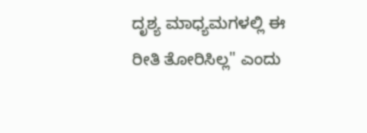ದೃಶ್ಯ ಮಾಧ್ಯಮಗಳಲ್ಲಿ ಈ ರೀತಿ ತೋರಿಸಿಲ್ಲ" ಎಂದು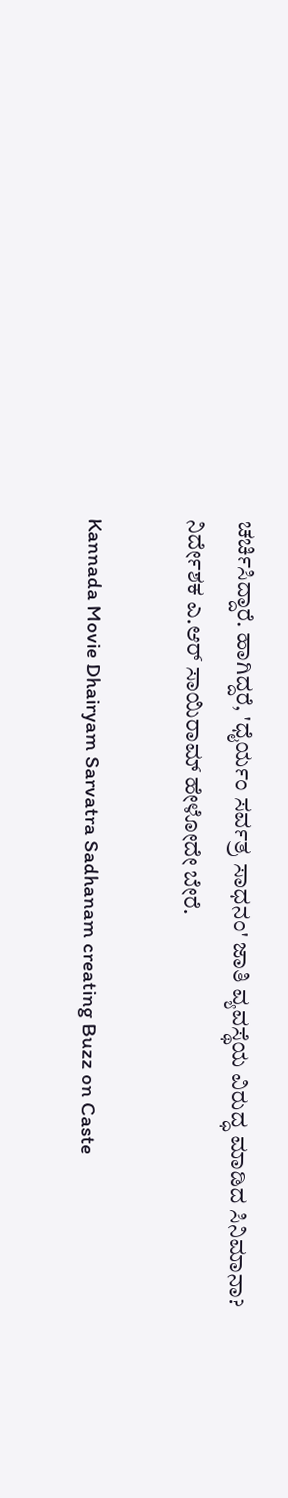ಚರ್ಚಿಸಿದ್ದಾರೆ. ಹಾಗಿದ್ದರೆ, 'ಧೈರ್ಯಂ ಸರ್ವತ್ರ ಸಾಧನಂ' ಜಾತಿ ವ್ಯವಸ್ಥೆಯ ವಿರುದ್ಧ ಮಾಡಿದ ಸಿನಿಮಾನಾ? ನಿರ್ದೇಶಕ ಎ.ಆರ್ ಸಾಯಿರಾಮ್ ಹೇಳೋದೇ ಬೇರೆ.

Kannada Movie Dhairyam Sarvatra Sadhanam creating Buzz on Caste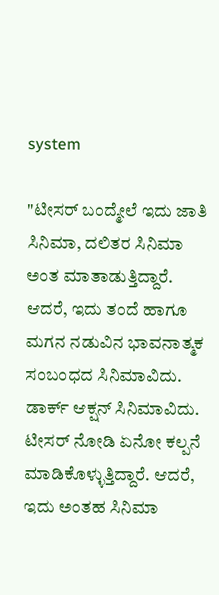system

"ಟೀಸರ್ ಬಂದ್ಮೇಲೆ ಇದು ಜಾತಿ ಸಿನಿಮಾ, ದಲಿತರ ಸಿನಿಮಾ ಅಂತ ಮಾತಾಡುತ್ತಿದ್ದಾರೆ. ಆದರೆ, ಇದು ತಂದೆ ಹಾಗೂ ಮಗನ ನಡುವಿನ ಭಾವನಾತ್ಮಕ ಸಂಬಂಧದ ಸಿನಿಮಾವಿದು. ಡಾರ್ಕ್ ಆಕ್ಷನ್ ಸಿನಿಮಾವಿದು. ಟೀಸರ್ ನೋಡಿ ಏನೋ ಕಲ್ಪನೆ ಮಾಡಿಕೊಳ್ಳುತ್ತಿದ್ದಾರೆ. ಆದರೆ, ಇದು ಅಂತಹ ಸಿನಿಮಾ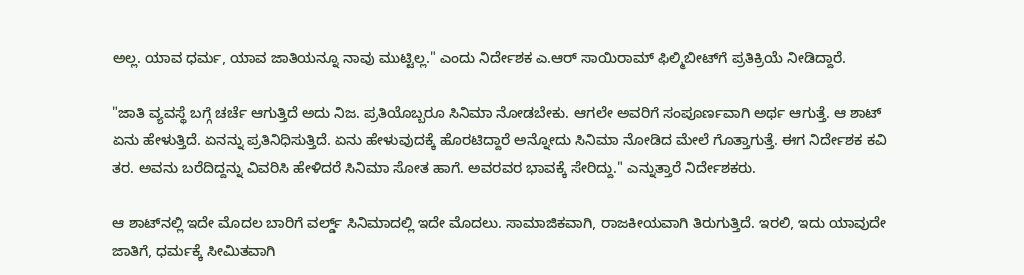ಅಲ್ಲ. ಯಾವ ಧರ್ಮ, ಯಾವ ಜಾತಿಯನ್ನೂ ನಾವು ಮುಟ್ಟಿಲ್ಲ." ಎಂದು ನಿರ್ದೇಶಕ ಎ.ಆರ್ ಸಾಯಿರಾಮ್ ಫಿಲ್ಮಿಬೀಟ್‌ಗೆ ಪ್ರತಿಕ್ರಿಯೆ ನೀಡಿದ್ದಾರೆ.

"ಜಾತಿ ವ್ಯವಸ್ಥೆ ಬಗ್ಗೆ ಚರ್ಚೆ ಆಗುತ್ತಿದೆ ಅದು ನಿಜ. ಪ್ರತಿಯೊಬ್ಬರೂ ಸಿನಿಮಾ ನೋಡಬೇಕು. ಆಗಲೇ ಅವರಿಗೆ ಸಂಪೂರ್ಣವಾಗಿ ಅರ್ಥ ಆಗುತ್ತೆ. ಆ ಶಾಟ್ ಏನು ಹೇಳುತ್ತಿದೆ. ಏನನ್ನು ಪ್ರತಿನಿಧಿಸುತ್ತಿದೆ. ಏನು ಹೇಳುವುದಕ್ಕೆ ಹೊರಟಿದ್ದಾರೆ ಅನ್ನೋದು ಸಿನಿಮಾ ನೋಡಿದ ಮೇಲೆ ಗೊತ್ತಾಗುತ್ತೆ. ಈಗ ನಿರ್ದೇಶಕ ಕವಿ ತರ. ಅವನು ಬರೆದಿದ್ದನ್ನು ವಿವರಿಸಿ ಹೇಳಿದರೆ ಸಿನಿಮಾ ಸೋತ ಹಾಗೆ. ಅವರವರ ಭಾವಕ್ಕೆ ಸೇರಿದ್ದು." ಎನ್ನುತ್ತಾರೆ ನಿರ್ದೇಶಕರು.

ಆ ಶಾಟ್‌ನಲ್ಲಿ ಇದೇ ಮೊದಲ ಬಾರಿಗೆ ವರ್ಲ್ಡ್‌ ಸಿನಿಮಾದಲ್ಲಿ ಇದೇ ಮೊದಲು. ಸಾಮಾಜಿಕವಾಗಿ, ರಾಜಕೀಯವಾಗಿ ತಿರುಗುತ್ತಿದೆ. ಇರಲಿ, ಇದು ಯಾವುದೇ ಜಾತಿಗೆ, ಧರ್ಮಕ್ಕೆ ಸೀಮಿತವಾಗಿ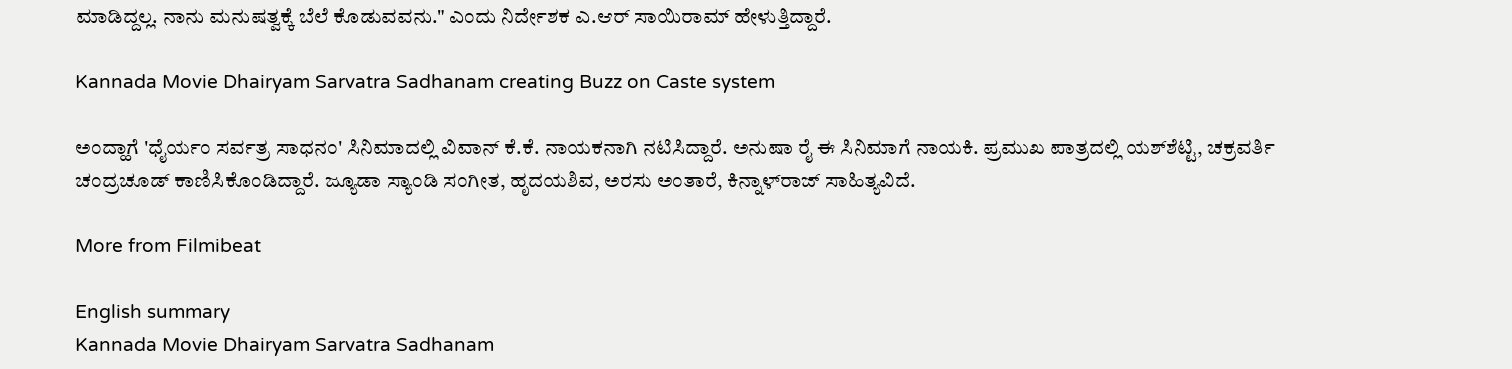ಮಾಡಿದ್ದಲ್ಲ. ನಾನು ಮನುಷತ್ವಕ್ಕೆ ಬೆಲೆ ಕೊಡುವವನು." ಎಂದು ನಿರ್ದೇಶಕ ಎ.ಆರ್ ಸಾಯಿರಾಮ್ ಹೇಳುತ್ತಿದ್ದಾರೆ.

Kannada Movie Dhairyam Sarvatra Sadhanam creating Buzz on Caste system

ಅಂದ್ಹಾಗೆ 'ಧೈರ್ಯಂ ಸರ್ವತ್ರ ಸಾಧನಂ' ಸಿನಿಮಾದಲ್ಲಿ ವಿವಾನ್ ಕೆ.ಕೆ. ನಾಯಕನಾಗಿ ನಟಿಸಿದ್ದಾರೆ. ಅನುಷಾ ರೈ ಈ ಸಿನಿಮಾಗೆ ನಾಯಕಿ. ಪ್ರಮುಖ ಪಾತ್ರದಲ್ಲಿ ಯಶ್‌ಶೆಟ್ಟಿ, ಚಕ್ರವರ್ತಿ ಚಂದ್ರಚೂಡ್ ಕಾಣಿಸಿಕೊಂಡಿದ್ದಾರೆ. ಜ್ಯೂಡಾ ಸ್ಯಾಂಡಿ ಸಂಗೀತ, ಹೃದಯಶಿವ, ಅರಸು ಅಂತಾರೆ, ಕಿನ್ನಾಳ್‌ರಾಜ್ ಸಾಹಿತ್ಯವಿದೆ.

More from Filmibeat

English summary
Kannada Movie Dhairyam Sarvatra Sadhanam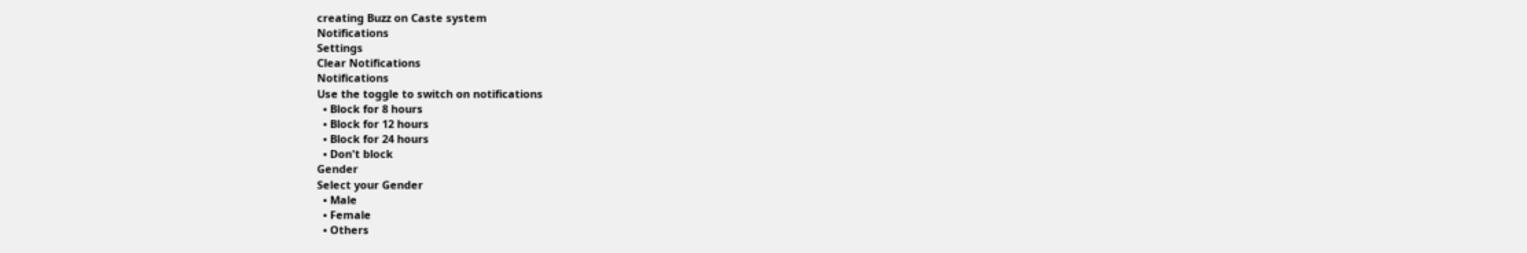creating Buzz on Caste system
Notifications
Settings
Clear Notifications
Notifications
Use the toggle to switch on notifications
  • Block for 8 hours
  • Block for 12 hours
  • Block for 24 hours
  • Don't block
Gender
Select your Gender
  • Male
  • Female
  • Others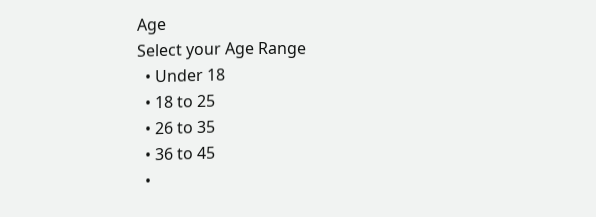Age
Select your Age Range
  • Under 18
  • 18 to 25
  • 26 to 35
  • 36 to 45
  •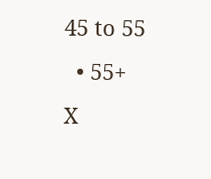45 to 55
  • 55+
X